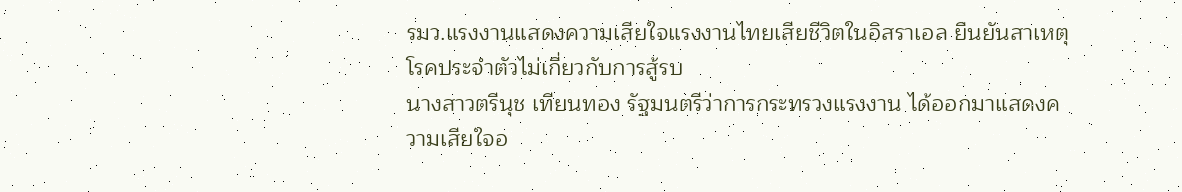รมว.แรงงานแสดงความเสียใจแรงงานไทยเสียชีวิตในอิสราเอล ยืนยันสาเหตุโรคประจำตัวไม่เกี่ยวกับการสู้รบ
นางสาวตรีนุช เทียนทอง รัฐมนตรีว่าการกระทรวงแรงงาน ได้ออกมาแสดงความเสียใจอ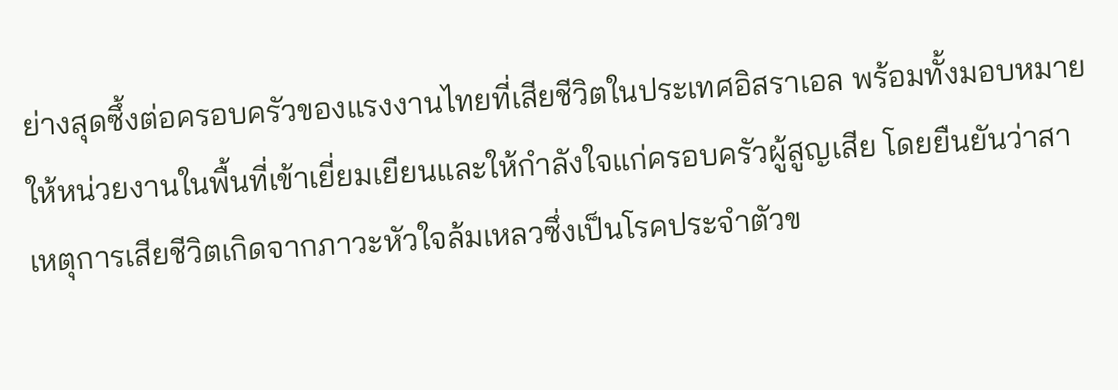ย่างสุดซึ้งต่อครอบครัวของแรงงานไทยที่เสียชีวิตในประเทศอิสราเอล พร้อมทั้งมอบหมายให้หน่วยงานในพื้นที่เข้าเยี่ยมเยียนและให้กำลังใจแก่ครอบครัวผู้สูญเสีย โดยยืนยันว่าสาเหตุการเสียชีวิตเกิดจากภาวะหัวใจล้มเหลวซึ่งเป็นโรคประจำตัวข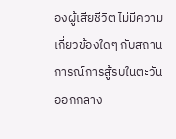องผู้เสียชีวิต ไม่มีความเกี่ยวข้องใดๆ กับสถานการณ์การสู้รบในตะวันออกกลาง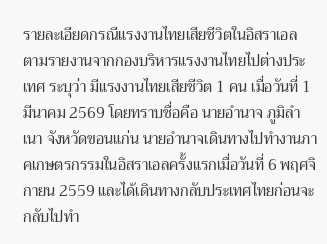รายละเอียดกรณีแรงงานไทยเสียชีวิตในอิสราเอล
ตามรายงานจากกองบริหารแรงงานไทยไปต่างประเทศ ระบุว่า มีแรงงานไทยเสียชีวิต 1 คน เมื่อวันที่ 1 มีนาคม 2569 โดยทราบชื่อคือ นายอำนาจ ภูมิลำเนา จังหวัดขอนแก่น นายอำนาจเดินทางไปทำงานภาคเกษตรกรรมในอิสราเอลครั้งแรกเมื่อวันที่ 6 พฤศจิกายน 2559 และได้เดินทางกลับประเทศไทยก่อนจะกลับไปทำ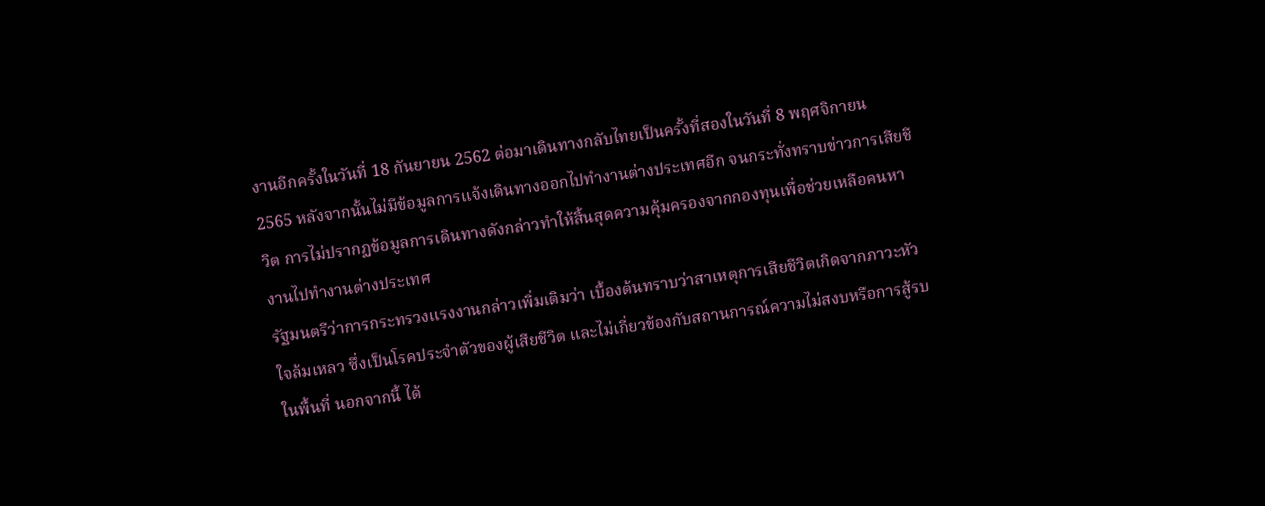งานอีกครั้งในวันที่ 18 กันยายน 2562 ต่อมาเดินทางกลับไทยเป็นครั้งที่สองในวันที่ 8 พฤศจิกายน 2565 หลังจากนั้นไม่มีข้อมูลการแจ้งเดินทางออกไปทำงานต่างประเทศอีก จนกระทั่งทราบข่าวการเสียชีวิต การไม่ปรากฏข้อมูลการเดินทางดังกล่าวทำให้สิ้นสุดความคุ้มครองจากกองทุนเพื่อช่วยเหลือคนหางานไปทำงานต่างประเทศ
รัฐมนตรีว่าการกระทรวงแรงงานกล่าวเพิ่มเติมว่า เบื้องต้นทราบว่าสาเหตุการเสียชีวิตเกิดจากภาวะหัวใจล้มเหลว ซึ่งเป็นโรคประจำตัวของผู้เสียชีวิต และไม่เกี่ยวข้องกับสถานการณ์ความไม่สงบหรือการสู้รบในพื้นที่ นอกจากนี้ ได้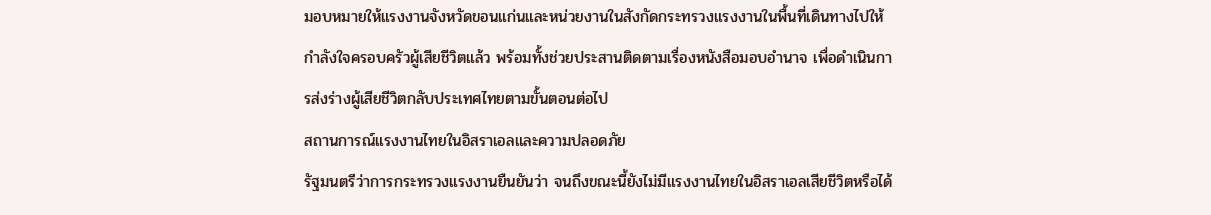มอบหมายให้แรงงานจังหวัดขอนแก่นและหน่วยงานในสังกัดกระทรวงแรงงานในพื้นที่เดินทางไปให้กำลังใจครอบครัวผู้เสียชีวิตแล้ว พร้อมทั้งช่วยประสานติดตามเรื่องหนังสือมอบอำนาจ เพื่อดำเนินการส่งร่างผู้เสียชีวิตกลับประเทศไทยตามขั้นตอนต่อไป
สถานการณ์แรงงานไทยในอิสราเอลและความปลอดภัย
รัฐมนตรีว่าการกระทรวงแรงงานยืนยันว่า จนถึงขณะนี้ยังไม่มีแรงงานไทยในอิสราเอลเสียชีวิตหรือได้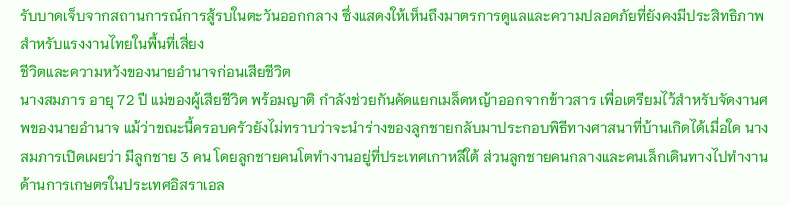รับบาดเจ็บจากสถานการณ์การสู้รบในตะวันออกกลาง ซึ่งแสดงให้เห็นถึงมาตรการดูแลและความปลอดภัยที่ยังคงมีประสิทธิภาพสำหรับแรงงานไทยในพื้นที่เสี่ยง
ชีวิตและความหวังของนายอำนาจก่อนเสียชีวิต
นางสมภาร อายุ 72 ปี แม่ของผู้เสียชีวิต พร้อมญาติ กำลังช่วยกันคัดแยกเมล็ดหญ้าออกจากข้าวสาร เพื่อเตรียมไว้สำหรับจัดงานศพของนายอำนาจ แม้ว่าขณะนี้ครอบครัวยังไม่ทราบว่าจะนำร่างของลูกชายกลับมาประกอบพิธีทางศาสนาที่บ้านเกิดได้เมื่อใด นางสมภารเปิดเผยว่า มีลูกชาย 3 คน โดยลูกชายคนโตทำงานอยู่ที่ประเทศเกาหลีใต้ ส่วนลูกชายคนกลางและคนเล็กเดินทางไปทำงานด้านการเกษตรในประเทศอิสราเอล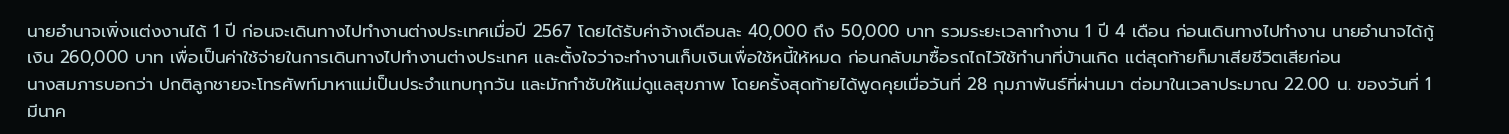นายอำนาจเพิ่งแต่งงานได้ 1 ปี ก่อนจะเดินทางไปทำงานต่างประเทศเมื่อปี 2567 โดยได้รับค่าจ้างเดือนละ 40,000 ถึง 50,000 บาท รวมระยะเวลาทำงาน 1 ปี 4 เดือน ก่อนเดินทางไปทำงาน นายอำนาจได้กู้เงิน 260,000 บาท เพื่อเป็นค่าใช้จ่ายในการเดินทางไปทำงานต่างประเทศ และตั้งใจว่าจะทำงานเก็บเงินเพื่อใช้หนี้ให้หมด ก่อนกลับมาซื้อรถไถไว้ใช้ทำนาที่บ้านเกิด แต่สุดท้ายก็มาเสียชีวิตเสียก่อน
นางสมภารบอกว่า ปกติลูกชายจะโทรศัพท์มาหาแม่เป็นประจำแทบทุกวัน และมักกำชับให้แม่ดูแลสุขภาพ โดยครั้งสุดท้ายได้พูดคุยเมื่อวันที่ 28 กุมภาพันธ์ที่ผ่านมา ต่อมาในเวลาประมาณ 22.00 น. ของวันที่ 1 มีนาค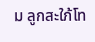ม ลูกสะใภ้โท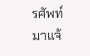รศัพท์มาแจ้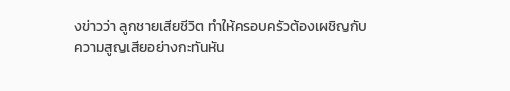งข่าวว่า ลูกชายเสียชีวิต ทำให้ครอบครัวต้องเผชิญกับความสูญเสียอย่างกะทันหัน